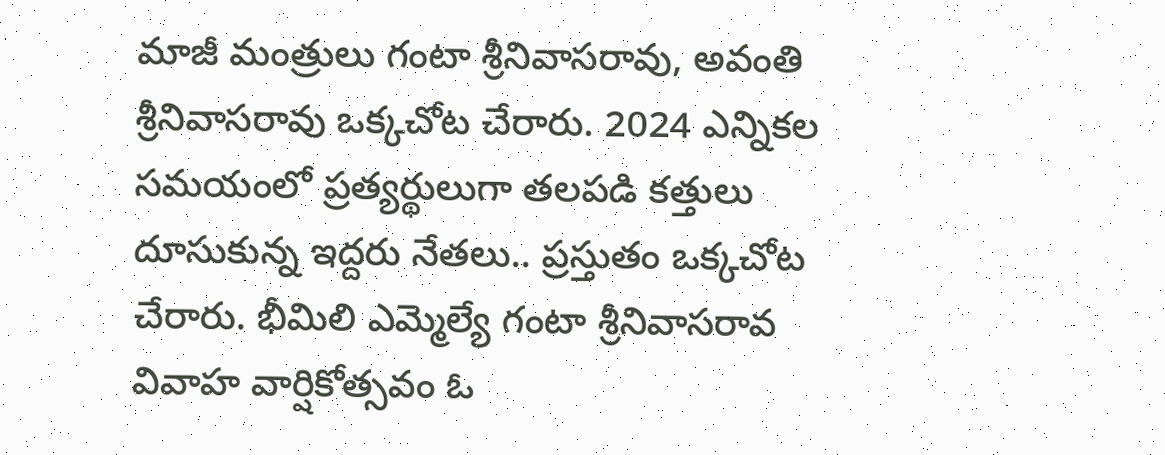మాజీ మంత్రులు గంటా శ్రీనివాసరావు, అవంతి శ్రీనివాసరావు ఒక్కచోట చేరారు. 2024 ఎన్నికల సమయంలో ప్రత్యర్థులుగా తలపడి కత్తులు దూసుకున్న ఇద్దరు నేతలు.. ప్రస్తుతం ఒక్కచోట చేరారు. భీమిలి ఎమ్మెల్యే గంటా శ్రీనివాసరావ వివాహ వార్షికోత్సవం ఓ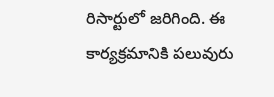రిసార్టులో జరిగింది. ఈ కార్యక్రమానికి పలువురు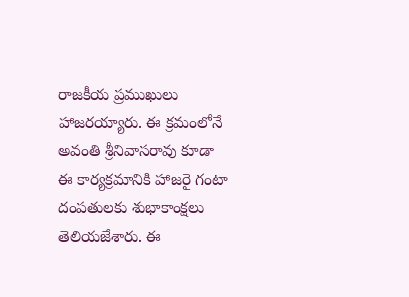రాజకీయ ప్రముఖులు హాజరయ్యారు. ఈ క్రమంలోనే అవంతి శ్రీనివాసరావు కూడా ఈ కార్యక్రమానికి హాజరై గంటా దంపతులకు శుభాకాంక్షలు తెలియజేశారు. ఈ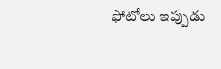ఫోటోలు ఇప్పుడు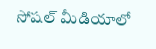సోషల్ మీడియాలో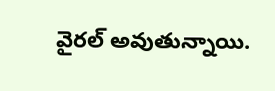వైరల్ అవుతున్నాయి.